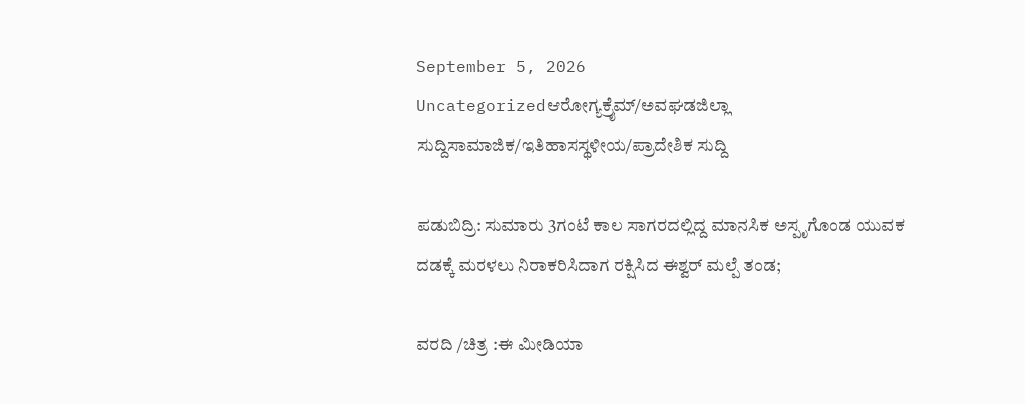September 5, 2026
Uncategorizedಆರೋಗ್ಯಕ್ರೈಮ್/ಅವಘಡಜಿಲ್ಲಾ ಸುದ್ದಿಸಾಮಾಜಿಕ/ಇತಿಹಾಸಸ್ಥಳೀಯ/ಪ್ರಾದೇಶಿಕ ಸುದ್ದಿ

ಪಡುಬಿದ್ರಿ: ಸುಮಾರು 3ಗಂಟೆ ಕಾಲ ಸಾಗರದಲ್ಲಿದ್ದ ಮಾನಸಿಕ ಅಸ್ಪೃಗೊಂಡ ಯುವಕ ದಡಕ್ಕೆ ಮರಳಲು ನಿರಾಕರಿಸಿದಾಗ ರಕ್ಷಿಸಿದ ಈಶ್ವ‌ರ್ ಮಲ್ಪೆ ತಂಡ;

ವರದಿ /ಚಿತ್ರ :ಈ ಮೀಡಿಯಾ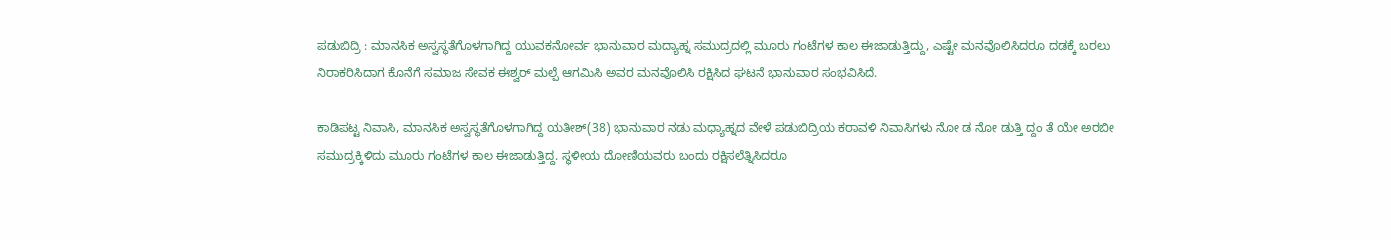ಪಡುಬಿದ್ರಿ : ಮಾನಸಿಕ ಅಸ್ವಸ್ಥತೆಗೊಳಗಾಗಿದ್ದ ಯುವಕನೋರ್ವ ಭಾನುವಾರ ಮದ್ಯಾಹ್ನ ಸಮುದ್ರದಲ್ಲಿ ಮೂರು ಗಂಟೆಗಳ ಕಾಲ ಈಜಾಡುತ್ತಿದ್ದು, ಎಷ್ಟೇ ಮನವೊಲಿಸಿದರೂ ದಡಕ್ಕೆ ಬರಲು ನಿರಾಕರಿಸಿದಾಗ ಕೊನೆಗೆ ಸಮಾಜ ಸೇವಕ ಈಶ್ವರ್ ಮಲ್ಪೆ ಆಗಮಿಸಿ ಅವರ ಮನವೊಲಿಸಿ ರಕ್ಷಿಸಿದ ಘಟನೆ ಭಾನುವಾರ ಸಂಭವಿಸಿದೆ.

ಕಾಡಿಪಟ್ಟ ನಿವಾಸಿ, ಮಾನಸಿಕ ಅಸ್ವಸ್ಥತೆಗೊಳಗಾಗಿದ್ದ ಯತೀಶ್(38) ಭಾನುವಾರ ನಡು ಮಧ್ಯಾಹ್ನದ ವೇಳೆ ಪಡುಬಿದ್ರಿಯ ಕರಾವಳಿ ನಿವಾಸಿಗಳು ನೋ ಡ ನೋ ಡುತ್ತಿ ದ್ದಂ ತೆ ಯೇ ಅರಬೀ ಸಮುದ್ರಕ್ಕಿಳಿದು ಮೂರು ಗಂಟೆಗಳ ಕಾಲ ಈಜಾಡುತ್ತಿದ್ದ. ಸ್ಥಳೀಯ ದೋಣಿಯವರು ಬಂದು ರಕ್ಷಿಸಲೆತ್ನಿಸಿದರೂ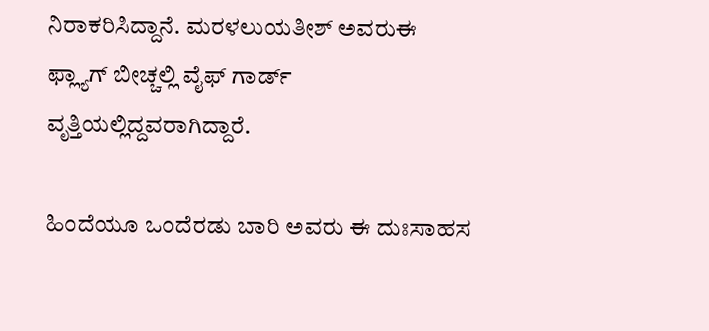ನಿರಾಕರಿಸಿದ್ದಾನೆ. ಮರಳಲುಯತೀಶ್ ಅವರುಈ ಫ್ಲ್ಯಾಗ್ ಬೀಚ್ಚಲ್ಲಿ ವೈಫ್ ಗಾರ್ಡ್ ವೃತ್ತಿಯಲ್ಲಿದ್ದವರಾಗಿದ್ದಾರೆ.

ಹಿಂದೆಯೂ ಒಂದೆರಡು ಬಾರಿ ಅವರು ಈ ದುಃಸಾಹಸ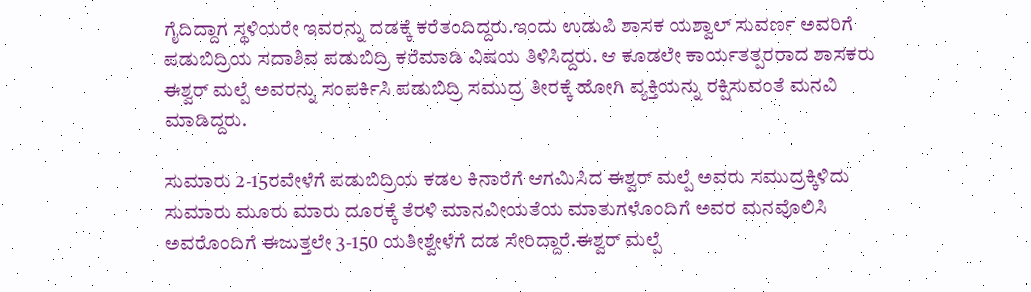ಗೈದಿದ್ದಾಗ ಸ್ಥಳಿಯರೇ ಇವರನ್ನು ದಡಕ್ಕೆ ಕರೆತಂದಿದ್ದರು.ಇಂದು ಉಡುಪಿ ಶಾಸಕ ಯಶ್ವಾಲ್ ಸುವರ್ಣ ಅವರಿಗೆ ಪಡುಬಿದ್ರಿಯ ಸದಾಶಿವ ಪಡುಬಿದ್ರಿ ಕರೆಮಾಡಿ ವಿಷಯ ತಿಳಿಸಿದ್ದರು. ಆ ಕೂಡಲೇ ಕಾರ್ಯತತ್ಪರರಾದ ಶಾಸಕರು ಈಶ್ವರ್ ಮಲ್ಪೆ ಅವರನ್ನು ಸಂಪರ್ಕಿಸಿ ಪಡುಬಿದ್ರಿ ಸಮುದ್ರ ತೀರಕ್ಕೆ ಹೋಗಿ ವ್ಯಕ್ತಿಯನ್ನು ರಕ್ಷಿಸುವಂತೆ ಮನವಿ ಮಾಡಿದ್ದರು.

ಸುಮಾರು 2-15ರವೇಳೆಗೆ ಪಡುಬಿದ್ರಿಯ ಕಡಲ ಕಿನಾರೆಗೆ ಆಗಮಿಸಿದ ಈಶ್ವರ್ ಮಲ್ಪೆ ಅವರು ಸಮುದ್ರಕ್ಕಿಳಿದು ಸುಮಾರು ಮೂರು ಮಾರು ದೂರಕ್ಕೆ ತೆರಳಿ ಮಾನವೀಯತೆಯ ಮಾತುಗಳೊಂದಿಗೆ ಅವರ ಮನವೊಲಿಸಿ ಅವರೊಂದಿಗೆ ಈಜುತ್ತಲೇ 3-150 ಯತೀಶ್ವೇಳೆಗೆ ದಡ ಸೇರಿದ್ದಾರೆ.ಈಶ್ವರ್ ಮಲ್ಪೆ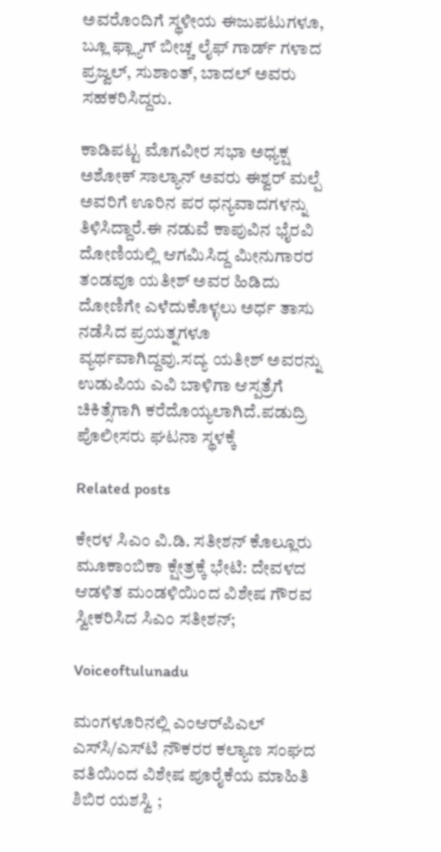ಅವರೊಂದಿಗೆ ಸ್ಥಳೀಯ ಈಜುಪಟುಗಳೂ, ಬ್ಲೂ ಫ್ಲ್ಯಾಗ್ ಬೀಚ್ಚ ಲೈಫ್ ಗಾರ್ಡ್ ಗಳಾದ ಪ್ರಜ್ವಲ್, ಸುಶಾಂತ್, ಬಾದಲ್ ಅವರು ಸಹಕರಿಸಿದ್ದರು.

ಕಾಡಿಪಟ್ಟ ಮೊಗವೀರ ಸಭಾ ಅಧ್ಯಕ್ಷ ಅಶೋಕ್ ಸಾಲ್ಯಾನ್ ಅವರು ಈಶ್ವರ್ ಮಲ್ಪೆ ಅವರಿಗೆ ಊರಿನ ಪರ ಧನ್ಯವಾದಗಳನ್ನು ತಿಳಿಸಿದ್ದಾರೆ.ಈ ನಡುವೆ ಕಾಪುವಿನ ಭೈರವಿ ದೋಣಿಯಲ್ಲಿ ಆಗಮಿಸಿದ್ದ ಮೀನುಗಾರರ ತಂಡವೂ ಯತೀಶ್ ಅವರ ಹಿಡಿದು ದೋಣಿಗೇ ಎಳೆದುಕೊಳ್ಳಲು ಅರ್ಧ ತಾಸು ನಡೆಸಿದ ಪ್ರಯತ್ನಗಳೂ ವ್ಯರ್ಥವಾಗಿದ್ದವು.ಸದ್ಯ ಯತೀಶ್ ಅವರನ್ನು ಉಡುಪಿಯ ಎವಿ ಬಾಳಿಗಾ ಆಸ್ಪತ್ರೆಗೆ ಚಿಕಿತ್ಸೆಗಾಗಿ ಕರೆದೊಯ್ಯಲಾಗಿದೆ.ಪಡುದ್ರಿ ಪೊಲೀಸರು ಘಟನಾ ಸ್ಥಳಕ್ಕೆ

Related posts

ಕೇರಳ ಸಿಎಂ ವಿ.ಡಿ. ಸತೀಶನ್ ಕೊಲ್ಲೂರು ಮೂಕಾಂಬಿಕಾ ಕ್ಷೇತ್ರಕ್ಕೆ ಭೇಟಿ: ದೇವಳದ ಆಡಳಿತ ಮಂಡಳಿಯಿಂದ ವಿಶೇಷ ಗೌರವ ಸ್ವೀಕರಿಸಿದ ಸಿಎಂ ಸತೀಶನ್;

Voiceoftulunadu

ಮಂಗಳೂರಿನಲ್ಲಿ ಎಂಆರ್‌ಪಿಎಲ್ ಎಸ್‌ಸಿ/ಎಸ್‌ಟಿ ನೌಕರರ ಕಲ್ಯಾಣ ಸಂಘದ ವತಿಯಿಂದ ವಿಶೇಷ ಪೂರೈಕೆಯ ಮಾಹಿತಿ ಶಿಬಿರ ಯಶಸ್ವಿ ;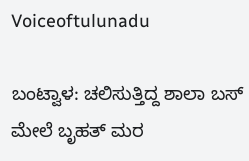Voiceoftulunadu

ಬಂಟ್ವಾಳ: ಚಲಿಸುತ್ತಿದ್ದ ಶಾಲಾ ಬಸ್ ಮೇಲೆ ಬೃಹತ್ ಮರ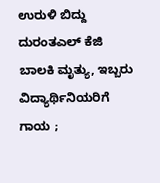ಉರುಳಿ ಬಿದ್ದು ದುರಂತಎಲ್ ಕೆಜಿ ಬಾಲಕಿ ಮೃತ್ಯು, ಇಬ್ಬರು ವಿದ್ಯಾರ್ಥಿನಿಯರಿಗೆ ಗಾಯ ;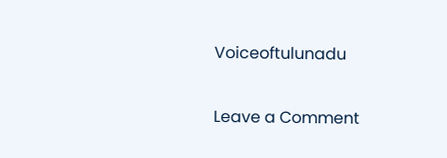Voiceoftulunadu

Leave a Comment